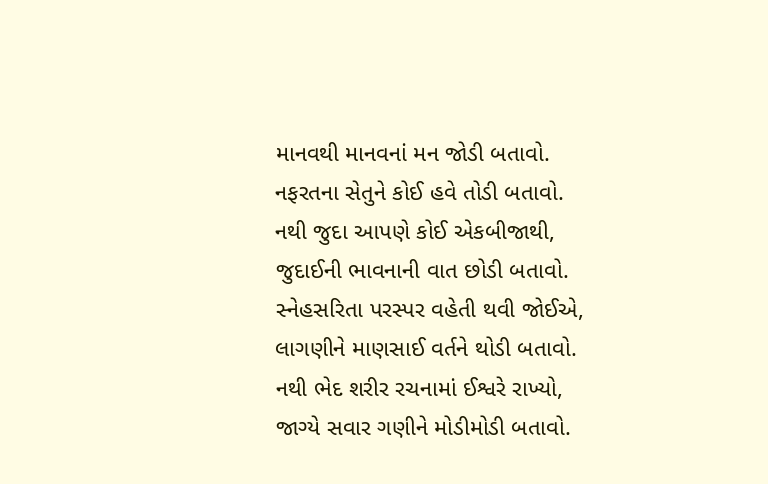માનવથી માનવનાં મન જોડી બતાવો.
નફરતના સેતુને કોઈ હવે તોડી બતાવો.
નથી જુદા આપણે કોઈ એકબીજાથી,
જુદાઈની ભાવનાની વાત છોડી બતાવો.
સ્નેહસરિતા પરસ્પર વહેતી થવી જોઈએ,
લાગણીને માણસાઈ વર્તને થોડી બતાવો.
નથી ભેદ શરીર રચનામાં ઈશ્વરે રાખ્યો,
જાગ્યે સવાર ગણીને મોડીમોડી બતાવો.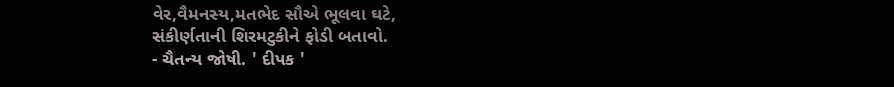વેર,વૈમનસ્ય,મતભેદ સૌએ ભૂલવા ઘટે,
સંકીર્ણતાની શિરમટુકીને ફોડી બતાવો.
- ચૈતન્ય જોષી. ' દીપક '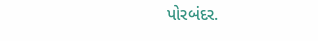પોરબંદર.